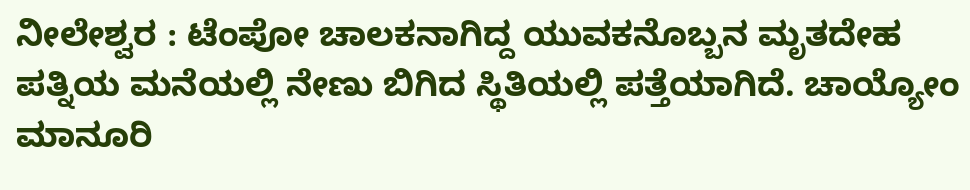ನೀಲೇಶ್ವರ : ಟೆಂಪೋ ಚಾಲಕನಾಗಿದ್ದ ಯುವಕನೊಬ್ಬನ ಮೃತದೇಹ ಪತ್ನಿಯ ಮನೆಯಲ್ಲಿ ನೇಣು ಬಿಗಿದ ಸ್ಥಿತಿಯಲ್ಲಿ ಪತ್ತೆಯಾಗಿದೆ. ಚಾಯ್ಯೋಂ ಮಾನೂರಿ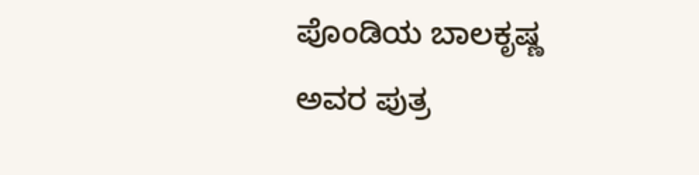ಪೊಂಡಿಯ ಬಾಲಕೃಷ್ಣ ಅವರ ಪುತ್ರ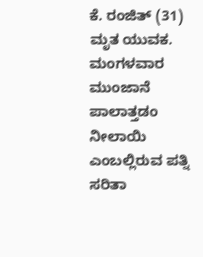ಕೆ. ರಂಜಿತ್ (31) ಮೃತ ಯುವಕ. ಮಂಗಳವಾರ ಮುಂಜಾನೆ ಪಾಲಾತ್ತಡಂ ನೀಲಾಯಿ ಎಂಬಲ್ಲಿರುವ ಪತ್ನಿ ಸರಿತಾ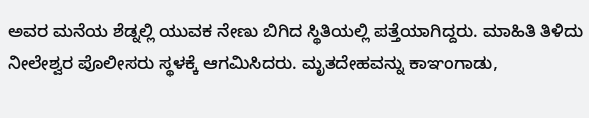ಅವರ ಮನೆಯ ಶೆಡ್ನಲ್ಲಿ ಯುವಕ ನೇಣು ಬಿಗಿದ ಸ್ಥಿತಿಯಲ್ಲಿ ಪತ್ತೆಯಾಗಿದ್ದರು. ಮಾಹಿತಿ ತಿಳಿದು ನೀಲೇಶ್ವರ ಪೊಲೀಸರು ಸ್ಥಳಕ್ಕೆ ಆಗಮಿಸಿದರು. ಮೃತದೇಹವನ್ನು ಕಾಞಂಗಾಡು,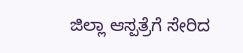ಜಿಲ್ಲಾ ಆಸ್ಪತ್ರೆಗೆ ಸೇರಿದ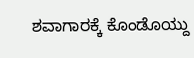ಶವಾಗಾರಕ್ಕೆ ಕೊಂಡೊಯ್ದು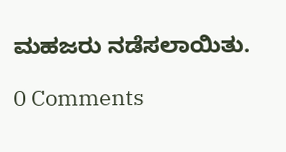ಮಹಜರು ನಡೆಸಲಾಯಿತು.

0 Comments